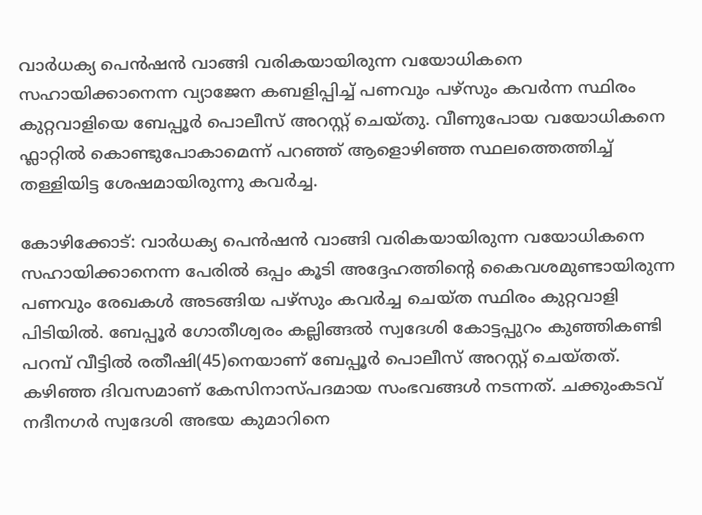വാര്‍ധക്യ പെന്‍ഷന്‍ വാങ്ങി വരികയായിരുന്ന വയോധികനെ സഹായിക്കാനെന്ന വ്യാജേന കബളിപ്പിച്ച് പണവും പഴ്‌സും കവര്‍ന്ന സ്ഥിരം കുറ്റവാളിയെ ബേപ്പൂര്‍ പൊലീസ് അറസ്റ്റ് ചെയ്തു. വീണുപോയ വയോധികനെ ഫ്ലാറ്റിൽ കൊണ്ടുപോകാമെന്ന് പറഞ്ഞ് ആളൊഴിഞ്ഞ സ്ഥലത്തെത്തിച്ച് തള്ളിയിട്ട ശേഷമായിരുന്നു കവര്‍ച്ച.

കോഴിക്കോട്: വാര്‍ധക്യ പെന്‍ഷന്‍ വാങ്ങി വരികയായിരുന്ന വയോധികനെ സഹായിക്കാനെന്ന പേരില്‍ ഒപ്പം കൂടി അദ്ദേഹത്തിന്റെ കൈവശമുണ്ടായിരുന്ന പണവും രേഖകള്‍ അടങ്ങിയ പഴ്‌സും കവര്‍ച്ച ചെയ്ത സ്ഥിരം കുറ്റവാളി പിടിയില്‍. ബേപ്പൂര്‍ ഗോതീശ്വരം കല്ലിങ്ങല്‍ സ്വദേശി കോട്ടപ്പുറം കുഞ്ഞികണ്ടി പറമ്പ് വീട്ടില്‍ രതീഷി(45)നെയാണ് ബേപ്പൂര്‍ പൊലീസ് അറസ്റ്റ് ചെയ്തത്. കഴിഞ്ഞ ദിവസമാണ് കേസിനാസ്പദമായ സംഭവങ്ങള്‍ നടന്നത്. ചക്കുംകടവ് നദീനഗര്‍ സ്വദേശി അഭയ കുമാറിനെ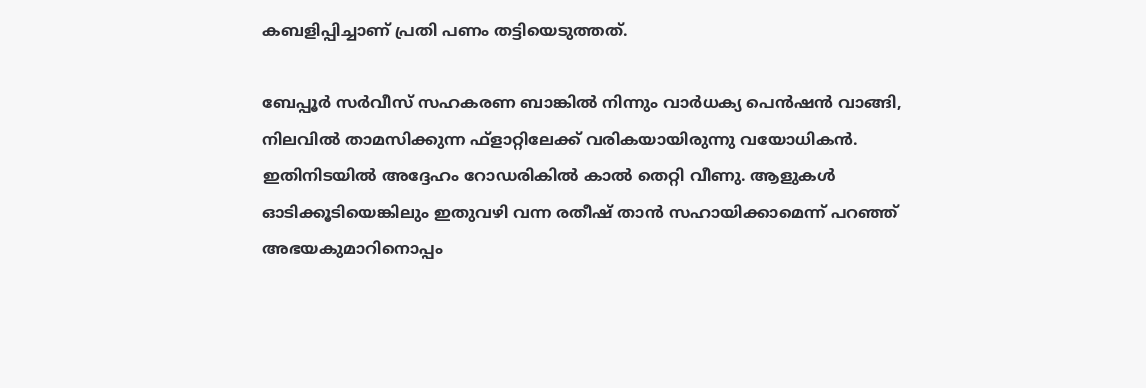കബളിപ്പിച്ചാണ് പ്രതി പണം തട്ടിയെടുത്തത്.

ബേപ്പൂര്‍ സര്‍വീസ് സഹകരണ ബാങ്കില്‍ നിന്നും വാര്‍ധക്യ പെന്‍ഷന്‍ വാങ്ങി, നിലവില്‍ താമസിക്കുന്ന ഫ്‌ളാറ്റിലേക്ക് വരികയായിരുന്നു വയോധികൻ. ഇതിനിടയില്‍ അദ്ദേഹം റോഡരികില്‍ കാല്‍ തെറ്റി വീണു. ആളുകള്‍ ഓടിക്കൂടിയെങ്കിലും ഇതുവഴി വന്ന രതീഷ് താന്‍ സഹായിക്കാമെന്ന് പറഞ്ഞ് അഭയകുമാറിനൊപ്പം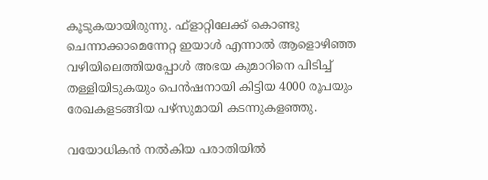കൂടുകയായിരുന്നു. ഫ്‌ളാറ്റിലേക്ക് കൊണ്ടു ചെന്നാക്കാമെന്നേറ്റ ഇയാള്‍ എന്നാല്‍ ആളൊഴിഞ്ഞ വഴിയിലെത്തിയപ്പോള്‍ അഭയ കുമാറിനെ പിടിച്ച് തള്ളിയിടുകയും പെന്‍ഷനായി കിട്ടിയ 4000 രൂപയും രേഖകളടങ്ങിയ പഴ്‌സുമായി കടന്നുകളഞ്ഞു.

വയോധികന്‍ നല്‍കിയ പരാതിയില്‍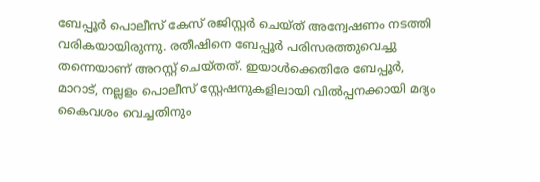ബേപ്പൂര്‍ പൊലീസ് കേസ് രജിസ്റ്റര്‍ ചെയ്ത് അന്വേഷണം നടത്തി വരികയായിരുന്നു. രതീഷിനെ ബേപ്പൂര്‍ പരിസരത്തുവെച്ചു തന്നെയാണ് അറസ്റ്റ് ചെയ്തത്. ഇയാള്‍ക്കെതിരേ ബേപ്പൂര്‍, മാറാട്, നല്ലളം പൊലീസ് സ്റ്റേഷനുകളിലായി വില്‍പ്പനക്കായി മദ്യം കൈവശം വെച്ചതിനും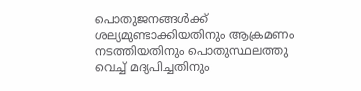പൊതുജനങ്ങള്‍ക്ക് ശല്യമുണ്ടാക്കിയതിനും ആക്രമണം നടത്തിയതിനും പൊതുസ്ഥലത്തു വെച്ച് മദ്യപിച്ചതിനും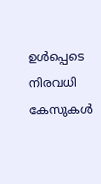ഉള്‍പ്പെടെ നിരവധി കേസുകള്‍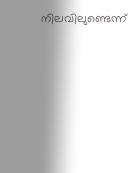നിലവിലുണ്ടെന്ന്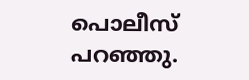പൊലീസ് പറഞ്ഞു.